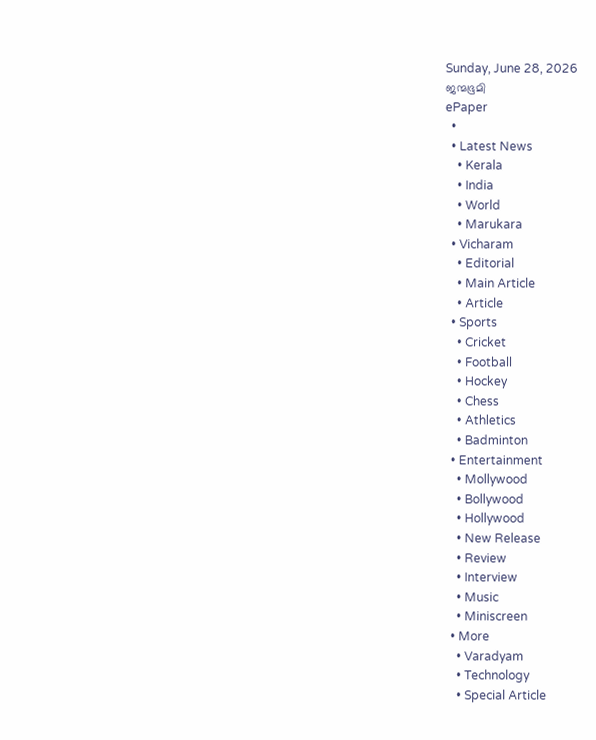Sunday, June 28, 2026
ജന്മഭൂമി
ePaper
  •
  • Latest News
    • Kerala
    • India
    • World
    • Marukara
  • Vicharam
    • Editorial
    • Main Article
    • Article
  • Sports
    • Cricket
    • Football
    • Hockey
    • Chess
    • Athletics
    • Badminton
  • Entertainment
    • Mollywood
    • Bollywood
    • Hollywood
    • New Release
    • Review
    • Interview
    • Music
    • Miniscreen
  • More
    • Varadyam
    • Technology
    • Special Article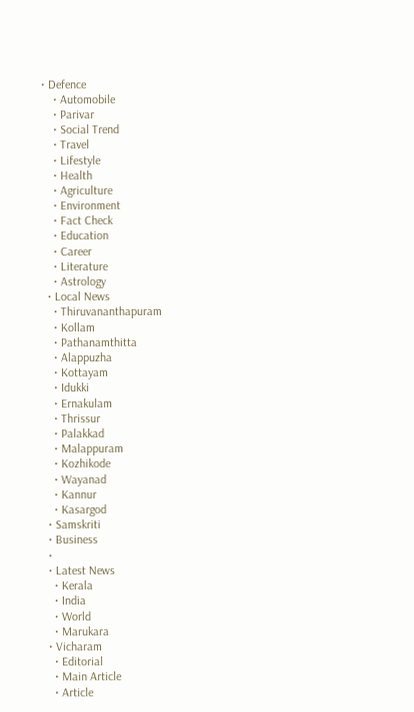• Defence
    • Automobile
    • Parivar
    • Social Trend
    • Travel
    • Lifestyle
    • Health
    • Agriculture
    • Environment
    • Fact Check
    • Education
    • Career
    • Literature
    • Astrology
  • Local News
    • Thiruvananthapuram
    • Kollam
    • Pathanamthitta
    • Alappuzha
    • Kottayam
    • Idukki
    • Ernakulam
    • Thrissur
    • Palakkad
    • Malappuram
    • Kozhikode
    • Wayanad
    • Kannur
    • Kasargod
  • Samskriti
  • Business
  •
  • Latest News
    • Kerala
    • India
    • World
    • Marukara
  • Vicharam
    • Editorial
    • Main Article
    • Article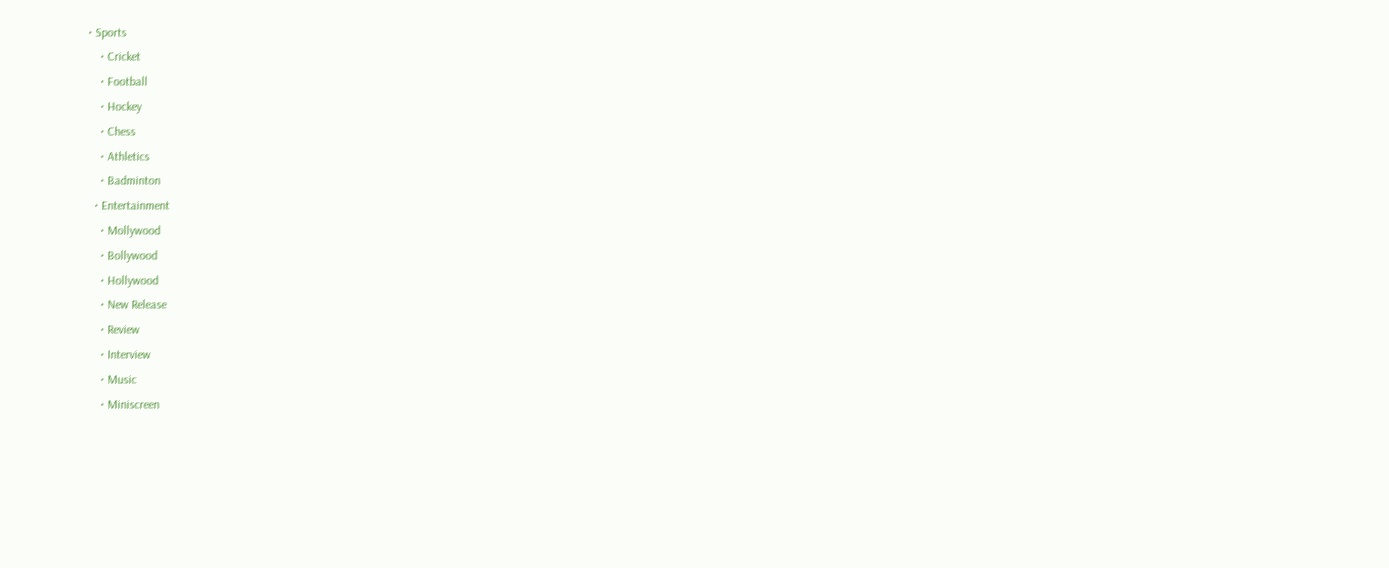• Sports
    • Cricket
    • Football
    • Hockey
    • Chess
    • Athletics
    • Badminton
  • Entertainment
    • Mollywood
    • Bollywood
    • Hollywood
    • New Release
    • Review
    • Interview
    • Music
    • Miniscreen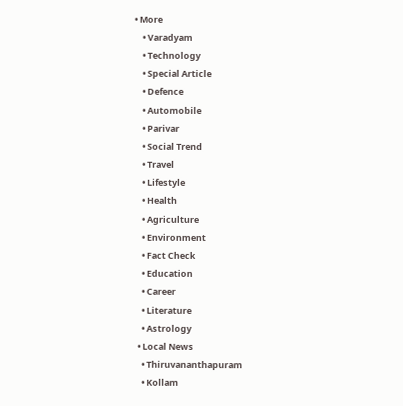• More
    • Varadyam
    • Technology
    • Special Article
    • Defence
    • Automobile
    • Parivar
    • Social Trend
    • Travel
    • Lifestyle
    • Health
    • Agriculture
    • Environment
    • Fact Check
    • Education
    • Career
    • Literature
    • Astrology
  • Local News
    • Thiruvananthapuram
    • Kollam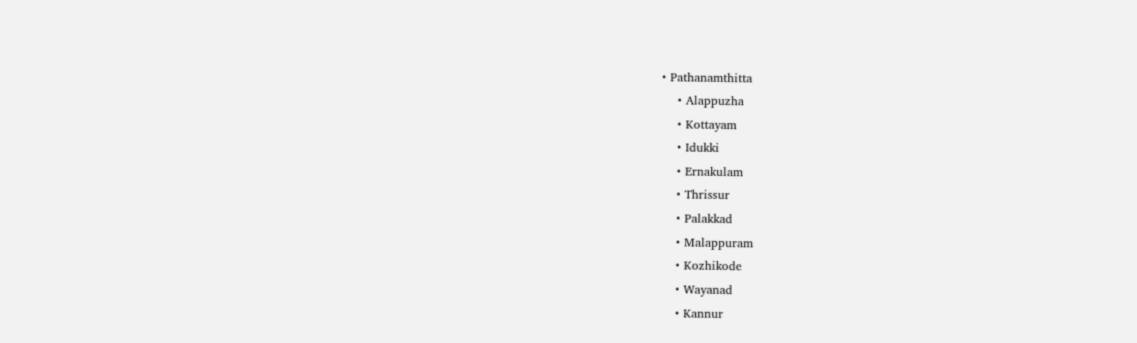• Pathanamthitta
    • Alappuzha
    • Kottayam
    • Idukki
    • Ernakulam
    • Thrissur
    • Palakkad
    • Malappuram
    • Kozhikode
    • Wayanad
    • Kannur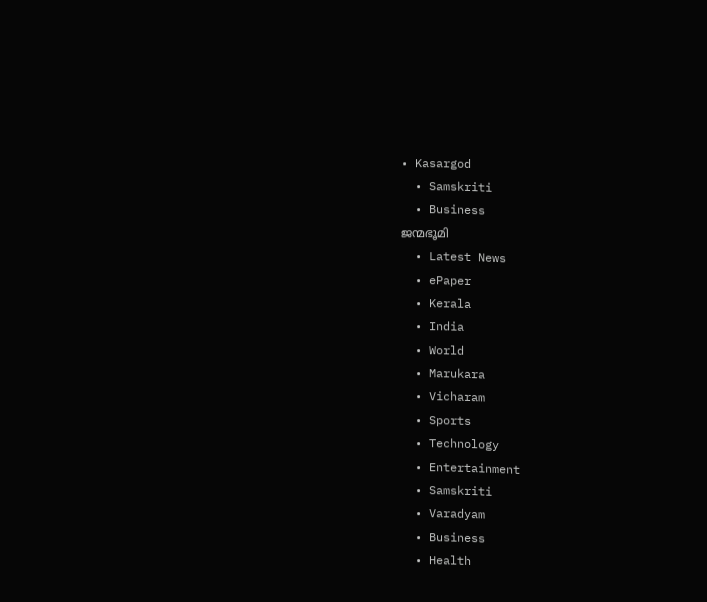• Kasargod
  • Samskriti
  • Business
ജന്മഭൂമി
  • Latest News
  • ePaper
  • Kerala
  • India
  • World
  • Marukara
  • Vicharam
  • Sports
  • Technology
  • Entertainment
  • Samskriti
  • Varadyam
  • Business
  • Health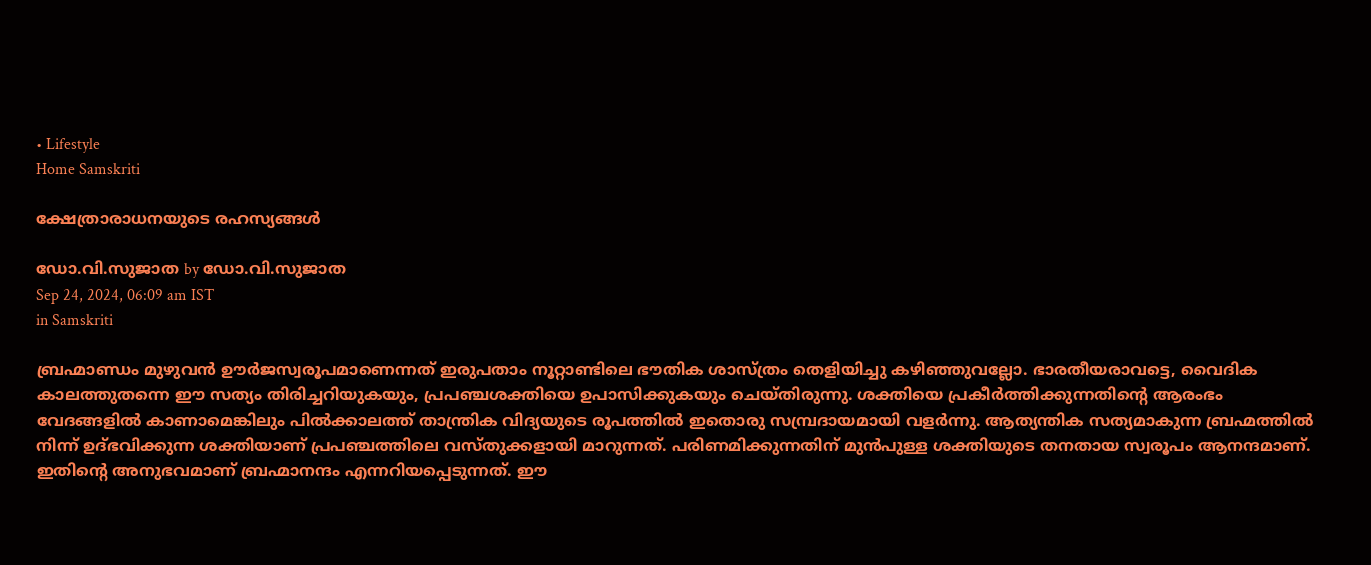• Lifestyle
Home Samskriti

ക്ഷേത്രാരാധനയുടെ രഹസ്യങ്ങള്‍

ഡോ.വി.സുജാത by ഡോ.വി.സുജാത
Sep 24, 2024, 06:09 am IST
in Samskriti

ബ്രഹ്മാണ്ഡം മുഴുവന്‍ ഊര്‍ജസ്വരൂപമാണെന്നത് ഇരുപതാം നൂറ്റാണ്ടിലെ ഭൗതിക ശാസ്ത്രം തെളിയിച്ചു കഴിഞ്ഞുവല്ലോ. ഭാരതീയരാവട്ടെ, വൈദിക കാലത്തുതന്നെ ഈ സത്യം തിരിച്ചറിയുകയും, പ്രപഞ്ചശക്തിയെ ഉപാസിക്കുകയും ചെയ്തിരുന്നു. ശക്തിയെ പ്രകീര്‍ത്തിക്കുന്നതിന്റെ ആരംഭം വേദങ്ങളില്‍ കാണാമെങ്കിലും പില്‍ക്കാലത്ത് താന്ത്രിക വിദ്യയുടെ രൂപത്തില്‍ ഇതൊരു സമ്പ്രദായമായി വളര്‍ന്നു. ആത്യന്തിക സത്യമാകുന്ന ബ്രഹ്മത്തില്‍ നിന്ന് ഉദ്ഭവിക്കുന്ന ശക്തിയാണ് പ്രപഞ്ചത്തിലെ വസ്തുക്കളായി മാറുന്നത്. പരിണമിക്കുന്നതിന് മുന്‍പുള്ള ശക്തിയുടെ തനതായ സ്വരൂപം ആനന്ദമാണ്. ഇതിന്റെ അനുഭവമാണ് ബ്രഹ്മാനന്ദം എന്നറിയപ്പെടുന്നത്. ഈ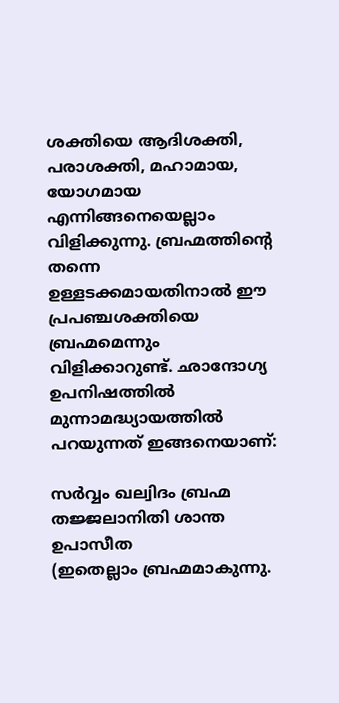ശക്തിയെ ആദിശക്തി, പരാശക്തി, മഹാമായ, യോഗമായ എന്നിങ്ങനെയെല്ലാം വിളിക്കുന്നു. ബ്രഹ്മത്തിന്റെ തന്നെ ഉള്ളടക്കമായതിനാല്‍ ഈ പ്രപഞ്ചശക്തിയെ ബ്രഹ്മമെന്നും വിളിക്കാറുണ്ട്. ഛാന്ദോഗ്യ ഉപനിഷത്തില്‍ മുന്നാമദ്ധ്യായത്തില്‍ പറയുന്നത് ഇങ്ങനെയാണ്:

സര്‍വ്വം ഖല്വിദം ബ്രഹ്മ
തജ്ജലാനിതി ശാന്ത ഉപാസീത
(ഇതെല്ലാം ബ്രഹ്മമാകുന്നു.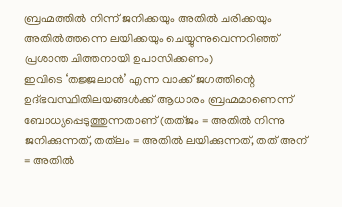ബ്രഹ്മത്തില്‍ നിന്ന് ജനിക്കയും അതില്‍ ചരിക്കയും അതില്‍ത്തന്നെ ലയിക്കയും ചെയ്യുന്നുവെന്നറിഞ്ഞ് പ്രശാന്ത ചിത്തനായി ഉപാസിക്കണം)
ഇവിടെ ‘തജ്ജലാന്‍’ എന്ന വാക്ക് ജഗത്തിന്റെ ഉദ്ഭവസ്ഥിതിലയങ്ങള്‍ക്ക് ആധാരം ബ്രഹ്മമാണെന്ന് ബോധ്യപ്പെടുത്തുന്നതാണ് (തത്ജം = അതില്‍ നിന്നു ജനിക്കുന്നത്, തത്‌ലം = അതില്‍ ലയിക്കുന്നത്, തത് അന് = അതില്‍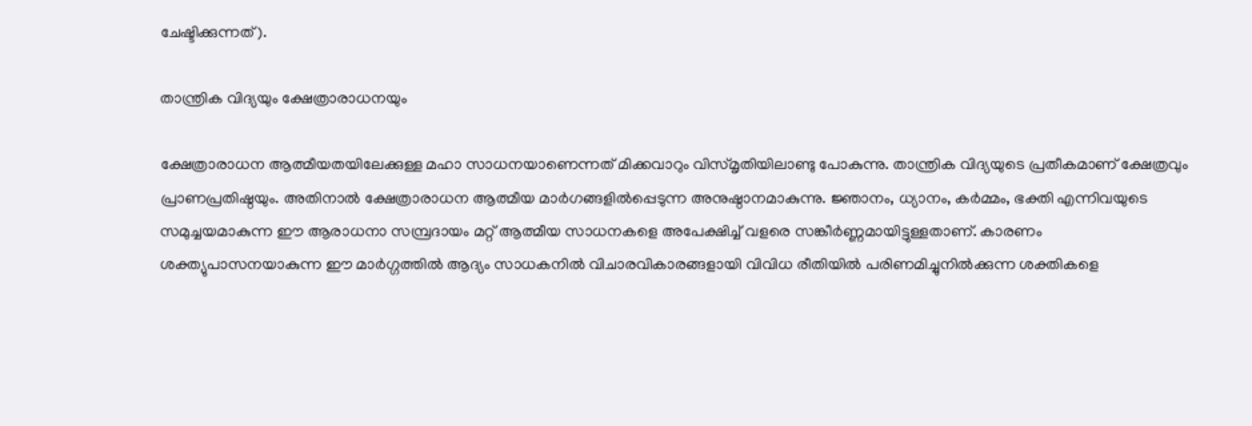ചേഷ്ടിക്കുന്നത്).

താന്ത്രിക വിദ്യയും ക്ഷേത്രാരാധനയും

ക്ഷേത്രാരാധന ആത്മീയതയിലേക്കുള്ള മഹാ സാധനയാണെന്നത് മിക്കവാറും വിസ്മൃതിയിലാണ്ടു പോകുന്നു. താന്ത്രിക വിദ്യയുടെ പ്രതീകമാണ് ക്ഷേത്രവും പ്രാണപ്രതിഷ്ഠയും. അതിനാല്‍ ക്ഷേത്രാരാധന ആത്മീയ മാര്‍ഗങ്ങളില്‍പ്പെടുന്ന അനുഷ്ഠാനമാകുന്നു. ജ്ഞാനം, ധ്യാനം, കര്‍മ്മം, ഭക്തി എന്നിവയുടെ സമുച്ചയമാകുന്ന ഈ ആരാധനാ സമ്പ്രദായം മറ്റ് ആത്മീയ സാധനകളെ അപേക്ഷിച്ച് വളരെ സങ്കീര്‍ണ്ണമായിട്ടുള്ളതാണ്. കാരണം ശക്ത്യുപാസനയാകുന്ന ഈ മാര്‍ഗ്ഗത്തില്‍ ആദ്യം സാധകനില്‍ വിചാരവികാരങ്ങളായി വിവിധ രീതിയില്‍ പരിണമിച്ചുനില്‍ക്കുന്ന ശക്തികളെ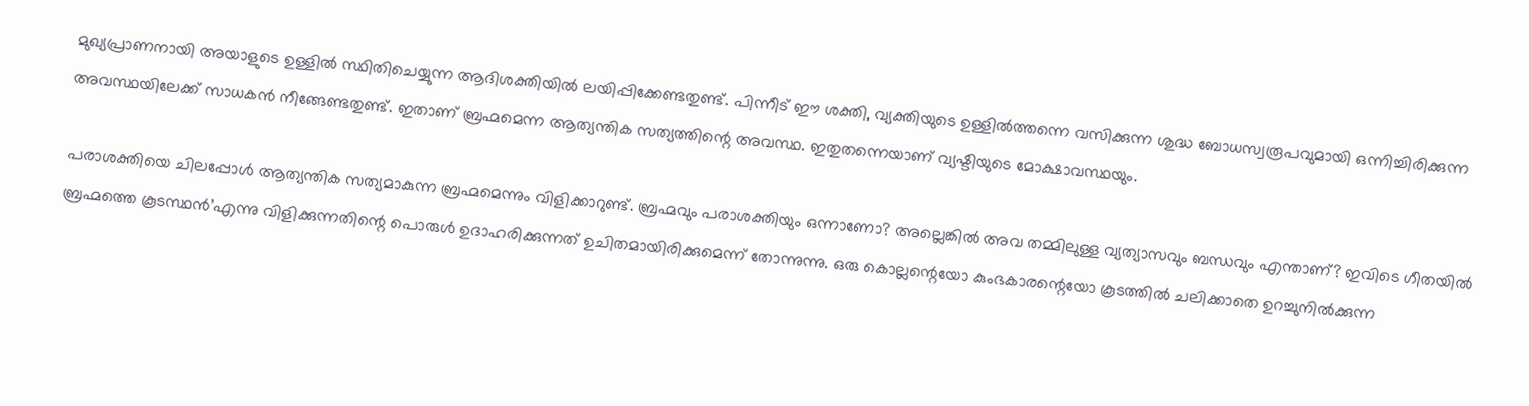മുഖ്യപ്രാണനായി അയാളുടെ ഉള്ളില്‍ സ്ഥിതിചെയ്യുന്ന ആദിശക്തിയില്‍ ലയിപ്പിക്കേണ്ടതുണ്ട്. പിന്നീട് ഈ ശക്തി, വ്യക്തിയുടെ ഉള്ളില്‍ത്തന്നെ വസിക്കുന്ന ശുദ്ധ ബോധസ്വരൂപവുമായി ഒന്നിച്ചിരിക്കുന്ന അവസ്ഥയിലേക്ക് സാധകന്‍ നീങ്ങേണ്ടതുണ്ട്. ഇതാണ് ബ്രഹ്മമെന്ന ആത്യന്തിക സത്യത്തിന്റെ അവസ്ഥ. ഇതുതന്നെയാണ് വ്യഷ്ടിയുടെ മോക്ഷാവസ്ഥയും.

പരാശക്തിയെ ചിലപ്പോള്‍ ആത്യന്തിക സത്യമാകുന്ന ബ്രഹ്മമെന്നും വിളിക്കാറുണ്ട്. ബ്രഹ്മവും പരാശക്തിയും ഒന്നാണോ? അല്ലെങ്കില്‍ അവ തമ്മിലുള്ള വ്യത്യാസവും ബന്ധവും എന്താണ്? ഇവിടെ ഗീതയില്‍ ബ്രഹ്മത്തെ കൂടസ്ഥന്‍’എന്നു വിളിക്കുന്നതിന്റെ പൊരുള്‍ ഉദാഹരിക്കുന്നത് ഉചിതമായിരിക്കുമെന്ന് തോന്നുന്നു. ഒരു കൊല്ലന്റെയോ കുംഭകാരന്റെയോ കൂടത്തില്‍ ചലിക്കാതെ ഉറച്ചുനില്‍ക്കുന്ന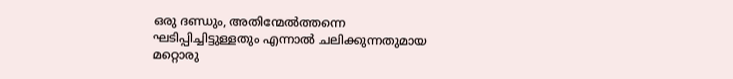ഒരു ദണ്ഡും, അതിന്മേല്‍ത്തന്നെ ഘടിപ്പിച്ചിട്ടുള്ളതും എന്നാല്‍ ചലിക്കുന്നതുമായ മറ്റൊരു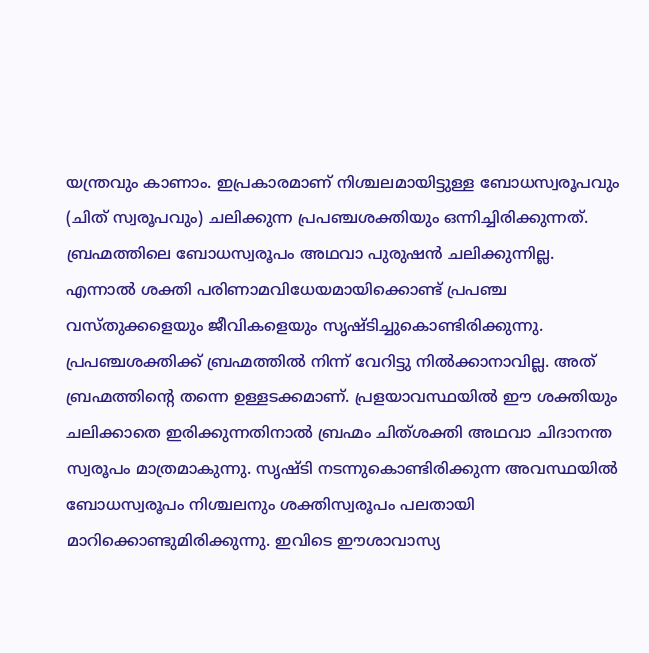യന്ത്രവും കാണാം. ഇപ്രകാരമാണ് നിശ്ചലമായിട്ടുള്ള ബോധസ്വരൂപവും (ചിത് സ്വരൂപവും) ചലിക്കുന്ന പ്രപഞ്ചശക്തിയും ഒന്നിച്ചിരിക്കുന്നത്. ബ്രഹ്മത്തിലെ ബോധസ്വരൂപം അഥവാ പുരുഷന്‍ ചലിക്കുന്നില്ല. എന്നാല്‍ ശക്തി പരിണാമവിധേയമായിക്കൊണ്ട് പ്രപഞ്ച വസ്തുക്കളെയും ജീവികളെയും സൃഷ്ടിച്ചുകൊണ്ടിരിക്കുന്നു. പ്രപഞ്ചശക്തിക്ക് ബ്രഹ്മത്തില്‍ നിന്ന് വേറിട്ടു നില്‍ക്കാനാവില്ല. അത് ബ്രഹ്മത്തിന്റെ തന്നെ ഉള്ളടക്കമാണ്. പ്രളയാവസ്ഥയില്‍ ഈ ശക്തിയും ചലിക്കാതെ ഇരിക്കുന്നതിനാല്‍ ബ്രഹ്മം ചിത്ശക്തി അഥവാ ചിദാനന്ത സ്വരൂപം മാത്രമാകുന്നു. സൃഷ്ടി നടന്നുകൊണ്ടിരിക്കുന്ന അവസ്ഥയില്‍ ബോധസ്വരൂപം നിശ്ചലനും ശക്തിസ്വരൂപം പലതായി മാറിക്കൊണ്ടുമിരിക്കുന്നു. ഇവിടെ ഈശാവാസ്യ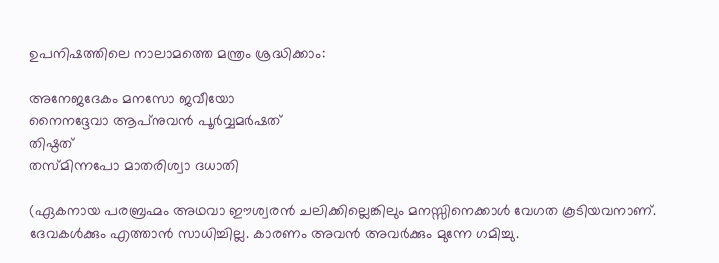ഉപനിഷത്തിലെ നാലാമത്തെ മന്ത്രം ശ്രദ്ധിക്കാം:

അനേജദേകം മനസോ ജവീയോ
നൈനദ്ദേവാ ആപ്‌നുവന്‍ പൂര്‍വ്വമര്‍ഷത്
തിഷ്ഠത്
തസ്മിന്നപോ മാതരിശ്വാ ദധാതി

(ഏകനായ പരബ്രഹ്മം അഥവാ ഈശ്വരന്‍ ചലിക്കില്ലെങ്കിലും മനസ്സിനെക്കാള്‍ വേഗത കൂടിയവനാണ്. ദേവകള്‍ക്കും എത്താന്‍ സാധിച്ചില്ല. കാരണം അവന്‍ അവര്‍ക്കും മുന്നേ ഗമിച്ചു.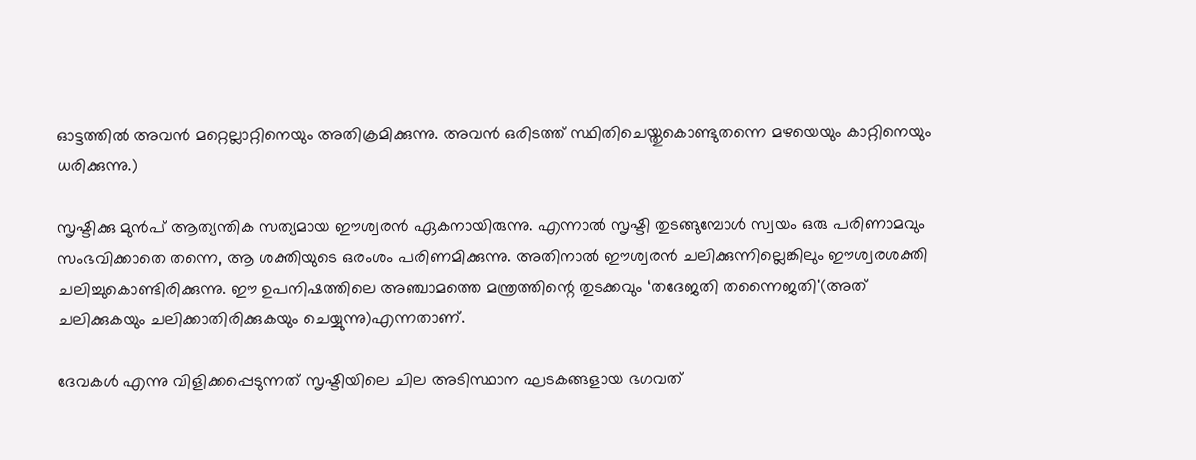ഓട്ടത്തില്‍ അവന്‍ മറ്റെല്ലാറ്റിനെയും അതിക്രമിക്കുന്നു. അവന്‍ ഒരിടത്ത് സ്ഥിതിചെയ്തുകൊണ്ടുതന്നെ മഴയെയും കാറ്റിനെയും ധരിക്കുന്നു.)

സൃഷ്ടിക്കു മുന്‍പ് ആത്യന്തിക സത്യമായ ഈശ്വരന്‍ ഏകനായിരുന്നു. എന്നാല്‍ സൃഷ്ടി തുടങ്ങുമ്പോള്‍ സ്വയം ഒരു പരിണാമവും സംഭവിക്കാതെ തന്നെ, ആ ശക്തിയുടെ ഒരംശം പരിണമിക്കുന്നു. അതിനാല്‍ ഈശ്വരന്‍ ചലിക്കുന്നില്ലെങ്കിലും ഈശ്വരശക്തി ചലിച്ചുകൊണ്ടിരിക്കുന്നു. ഈ ഉപനിഷത്തിലെ അഞ്ചാമത്തെ മന്ത്രത്തിന്റെ തുടക്കവും ‘തദേജതി തന്നൈജതി'(അത് ചലിക്കുകയും ചലിക്കാതിരിക്കുകയും ചെയ്യുന്നു)എന്നതാണ്.

ദേവകള്‍ എന്നു വിളിക്കപ്പെടുന്നത് സൃഷ്ടിയിലെ ചില അടിസ്ഥാന ഘടകങ്ങളായ ഭഗവത്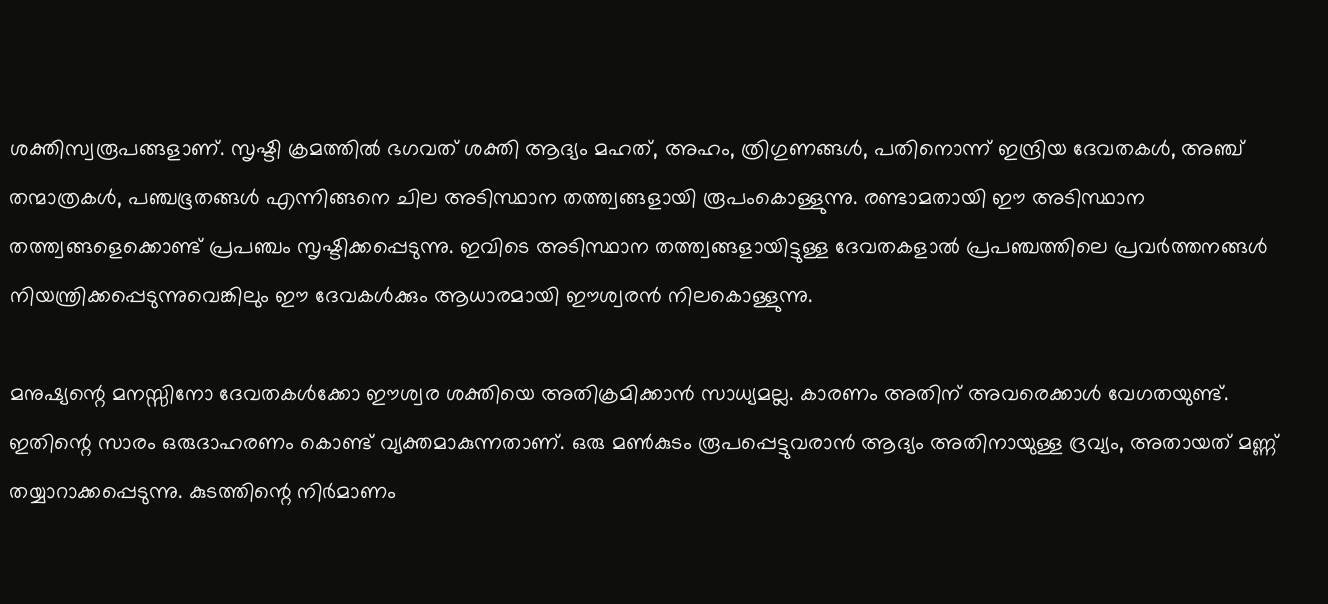ശക്തിസ്വരൂപങ്ങളാണ്. സൃഷ്ടി ക്രമത്തില്‍ ഭഗവത് ശക്തി ആദ്യം മഹത്, അഹം, ത്രിഗുണങ്ങള്‍, പതിനൊന്ന് ഇന്ദ്രിയ ദേവതകള്‍, അഞ്ച് തന്മാത്രകള്‍, പഞ്ചഭൂതങ്ങള്‍ എന്നിങ്ങനെ ചില അടിസ്ഥാന തത്ത്വങ്ങളായി രൂപംകൊള്ളുന്നു. രണ്ടാമതായി ഈ അടിസ്ഥാന തത്ത്വങ്ങളെക്കൊണ്ട് പ്രപഞ്ചം സൃഷ്ടിക്കപ്പെടുന്നു. ഇവിടെ അടിസ്ഥാന തത്ത്വങ്ങളായിട്ടുള്ള ദേവതകളാല്‍ പ്രപഞ്ചത്തിലെ പ്രവര്‍ത്തനങ്ങള്‍ നിയന്ത്രിക്കപ്പെടുന്നുവെങ്കിലും ഈ ദേവകള്‍ക്കും ആധാരമായി ഈശ്വരന്‍ നിലകൊള്ളുന്നു.

മനുഷ്യന്റെ മനസ്സിനോ ദേവതകള്‍ക്കോ ഈശ്വര ശക്തിയെ അതിക്രമിക്കാന്‍ സാധ്യമല്ല. കാരണം അതിന് അവരെക്കാള്‍ വേഗതയുണ്ട്. ഇതിന്റെ സാരം ഒരുദാഹരണം കൊണ്ട് വ്യക്തമാകുന്നതാണ്. ഒരു മണ്‍കുടം രൂപപ്പെട്ടുവരാന്‍ ആദ്യം അതിനായുള്ള ദ്രവ്യം, അതായത് മണ്ണ് തയ്യാറാക്കപ്പെടുന്നു. കുടത്തിന്റെ നിര്‍മാണം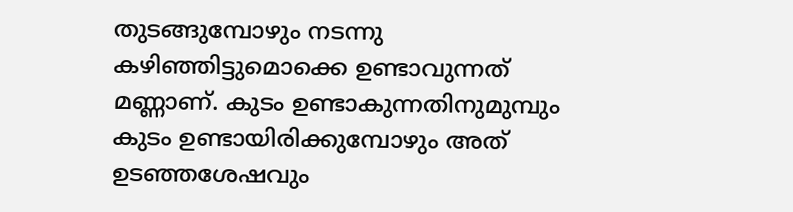തുടങ്ങുമ്പോഴും നടന്നു കഴിഞ്ഞിട്ടുമൊക്കെ ഉണ്ടാവുന്നത് മണ്ണാണ്. കുടം ഉണ്ടാകുന്നതിനുമുമ്പും കുടം ഉണ്ടായിരിക്കുമ്പോഴും അത് ഉടഞ്ഞശേഷവും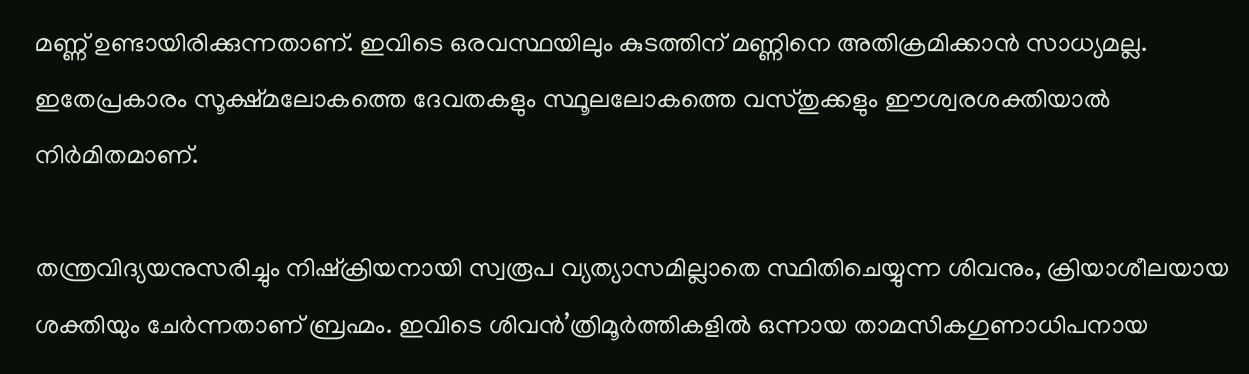മണ്ണ് ഉണ്ടായിരിക്കുന്നതാണ്. ഇവിടെ ഒരവസ്ഥയിലും കുടത്തിന് മണ്ണിനെ അതിക്രമിക്കാന്‍ സാധ്യമല്ല. ഇതേപ്രകാരം സൂക്ഷ്മലോകത്തെ ദേവതകളും സ്ഥൂലലോകത്തെ വസ്തുക്കളും ഈശ്വരശക്തിയാല്‍ നിര്‍മിതമാണ്.

തന്ത്രവിദ്യയനുസരിച്ചും നിഷ്‌ക്രിയനായി സ്വരൂപ വ്യത്യാസമില്ലാതെ സ്ഥിതിചെയ്യുന്ന ശിവനും, ക്രിയാശീലയായ ശക്തിയും ചേര്‍ന്നതാണ് ബ്രഹ്മം. ഇവിടെ ശിവന്‍’ത്രിമൂര്‍ത്തികളില്‍ ഒന്നായ താമസികഗുണാധിപനായ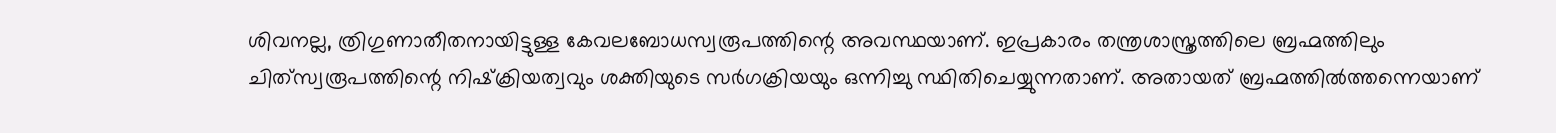ശിവനല്ല, ത്രിഗുണാതീതനായിട്ടുള്ള കേവലബോധസ്വരൂപത്തിന്റെ അവസ്ഥയാണ്. ഇപ്രകാരം തന്ത്രശാസ്ത്രത്തിലെ ബ്രഹ്മത്തിലും ചിത്‌സ്വരൂപത്തിന്റെ നിഷ്‌ക്രിയത്വവും ശക്തിയുടെ സര്‍ഗക്രിയയും ഒന്നിച്ചു സ്ഥിതിചെയ്യുന്നതാണ്. അതായത് ബ്രഹ്മത്തില്‍ത്തന്നെയാണ്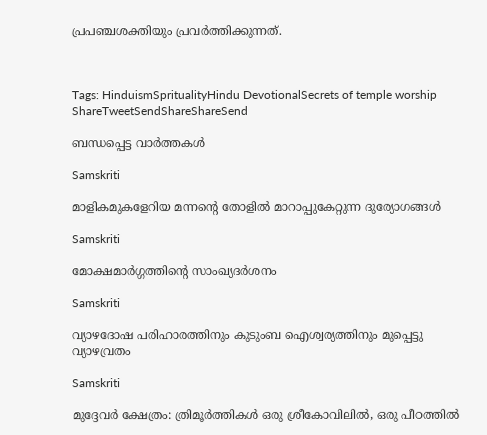പ്രപഞ്ചശക്തിയും പ്രവര്‍ത്തിക്കുന്നത്.



Tags: HinduismSpritualityHindu DevotionalSecrets of temple worship
ShareTweetSendShareShareSend

ബന്ധപ്പെട്ട വാര്‍ത്തകള്‍

Samskriti

മാളികമുകളേറിയ മന്നന്റെ തോളില്‍ മാറാപ്പുകേറ്റുന്ന ദുര്യോഗങ്ങള്‍

Samskriti

മോക്ഷമാര്‍ഗ്ഗത്തിന്റെ സാംഖ്യദര്‍ശനം

Samskriti

വ്യാഴദോഷ പരിഹാരത്തിനും കുടുംബ ഐശ്വര്യത്തിനും മുപ്പെട്ടു വ്യാഴവ്രതം

Samskriti

മുദ്ദേവര്‍ ക്ഷേത്രം: ത്രിമൂര്‍ത്തികള്‍ ഒരു ശ്രീകോവിലില്‍, ഒരു പീഠത്തില്‍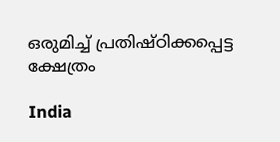ഒരുമിച്ച് പ്രതിഷ്ഠിക്കപ്പെട്ട ക്ഷേത്രം

India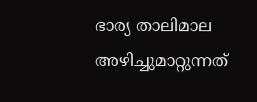ഭാര്യ താലിമാല അഴിച്ചുമാറ്റുന്നത്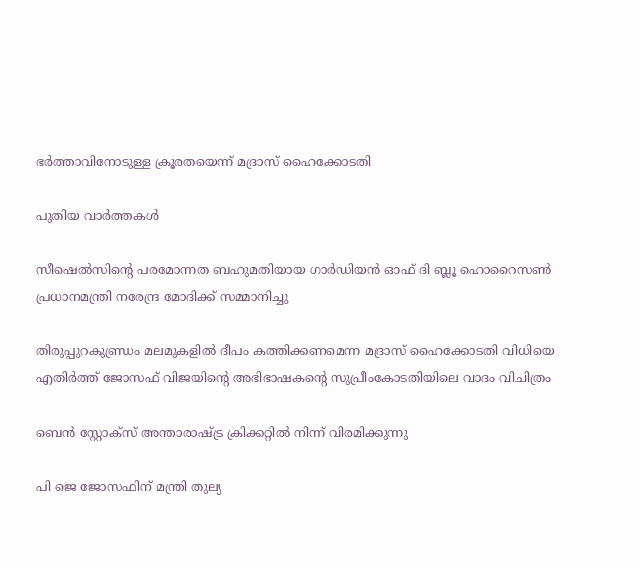ഭര്‍ത്താവിനോടുള്ള ക്രൂരതയെന്ന് മദ്രാസ് ഹൈക്കോടതി

പുതിയ വാര്‍ത്തകള്‍

സീഷെല്‍സിന്റെ പരമോന്നത ബഹുമതിയായ ഗാര്‍ഡിയന്‍ ഓഫ് ദി ബ്ലൂ ഹൊറൈസണ്‍ പ്രധാനമന്ത്രി നരേന്ദ്ര മോദിക്ക് സമ്മാനിച്ചു

തിരുപ്പുറകുണ്ഡ്രം മലമുകളില്‍ ദീപം കത്തിക്കണമെന്ന മദ്രാസ് ഹൈക്കോടതി വിധിയെ എതിര്‍ത്ത് ജോസഫ് വിജയിന്റെ അഭിഭാഷകന്റെ സുപ്രീംകോടതിയിലെ വാദം വിചിത്രം

ബെന്‍ സ്റ്റോക്സ് അന്താരാഷ്‌ട്ര ക്രിക്കറ്റില്‍ നിന്ന് വിരമിക്കുന്നു

പി ജെ ജോസഫിന് മന്ത്രി തുല്യ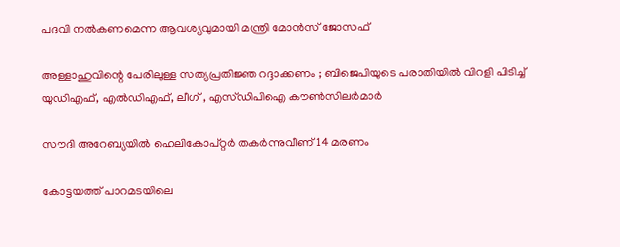പദവി നല്‍കണമെന്ന ആവശ്യവുമായി മന്ത്രി മോന്‍സ് ജോസഫ്

അള്ളാഹുവിന്റെ പേരിലുള്ള സത്യപ്രതിജ്ഞ റദ്ദാക്കണം ; ബിജെപിയുടെ പരാതിയിൽ വിറളി പിടിച്ച് യുഡിഎഫ്, എൽഡിഎഫ്, ലീഗ് , എസ്ഡിപിഐ കൗൺസിലർമാർ

സൗദി അറേബ്യയില്‍ ഹെലികോപ്റ്റര്‍ തകര്‍ന്നുവീണ് 14 മരണം

കോട്ടയത്ത് പാറമടയിലെ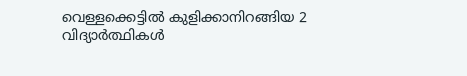വെള്ളക്കെട്ടില്‍ കുളിക്കാനിറങ്ങിയ 2 വിദ്യാര്‍ത്ഥികള്‍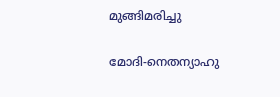മുങ്ങിമരിച്ചു

മോദി-നെതന്യാഹു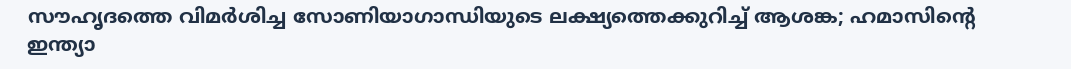സൗഹൃദത്തെ വിമര്‍ശിച്ച സോണിയാഗാന്ധിയുടെ ലക്ഷ്യത്തെക്കുറിച്ച് ആശങ്ക; ഹമാസിന്റെ ഇന്ത്യാ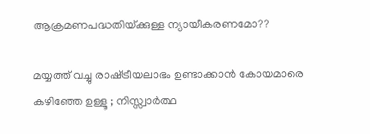ആക്രമണപദ്ധതിയ്‌ക്കുള്ള ന്യായീകരണമോ??

മയ്യത്ത് വച്ചു രാഷ്‌ട്രീയലാഭം ഉണ്ടാക്കാൻ കോയമാരെ കഴിഞ്ഞേ ഉള്ളൂ ; നിസ്സ്വാർത്ഥ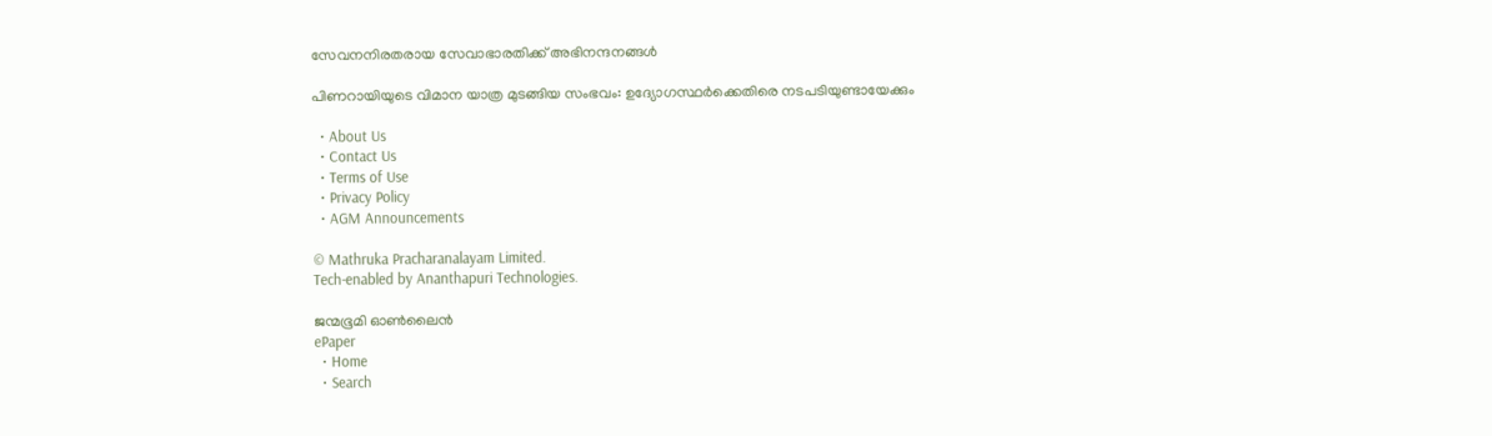സേവനനിരതരായ സേവാഭാരതിക്ക് അഭിനന്ദനങ്ങൾ

പിണറായിയുടെ വിമാന യാത്ര മുടങ്ങിയ സംഭവം: ഉദ്യോഗസ്ഥര്‍ക്കെതിരെ നടപടിയുണ്ടായേക്കും

  • About Us
  • Contact Us
  • Terms of Use
  • Privacy Policy
  • AGM Announcements

© Mathruka Pracharanalayam Limited.
Tech-enabled by Ananthapuri Technologies.

ജന്മഭൂമി ഓണ്‍ലൈന്‍
ePaper
  • Home
  • Search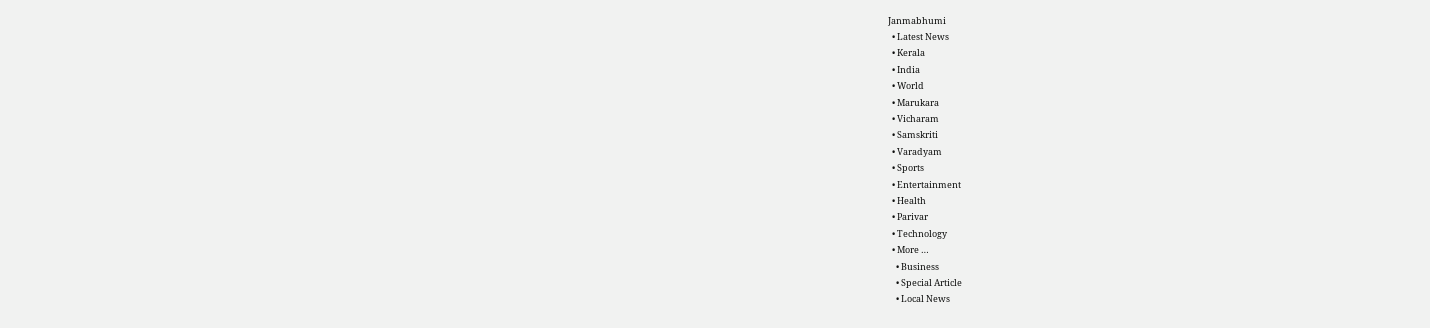Janmabhumi
  • Latest News
  • Kerala
  • India
  • World
  • Marukara
  • Vicharam
  • Samskriti
  • Varadyam
  • Sports
  • Entertainment
  • Health
  • Parivar
  • Technology
  • More …
    • Business
    • Special Article
    • Local News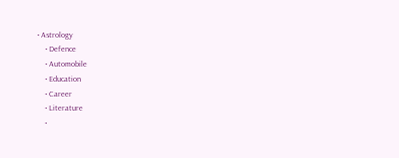• Astrology
    • Defence
    • Automobile
    • Education
    • Career
    • Literature
    •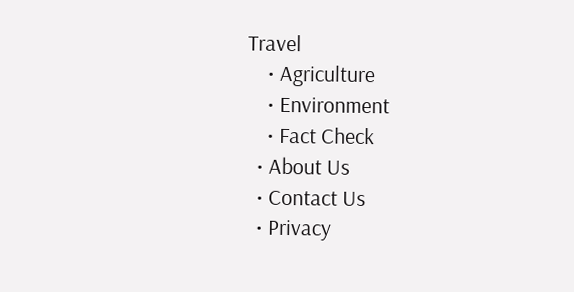Travel
    • Agriculture
    • Environment
    • Fact Check
  • About Us
  • Contact Us
  • Privacy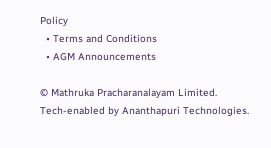Policy
  • Terms and Conditions
  • AGM Announcements

© Mathruka Pracharanalayam Limited.
Tech-enabled by Ananthapuri Technologies.